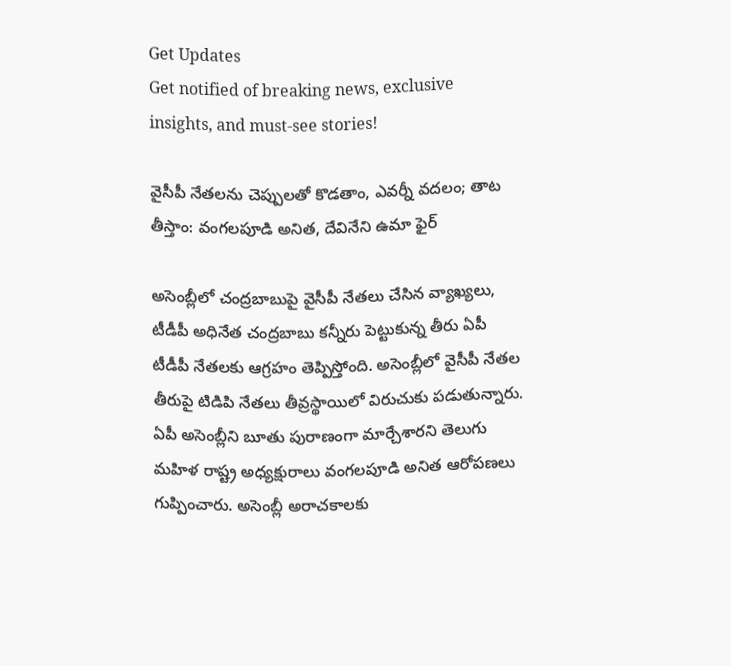Get Updates
Get notified of breaking news, exclusive insights, and must-see stories!

వైసీపీ నేతలను చెప్పులతో కొడతాం, ఎవర్నీ వదలం; తాట తీస్తాం: వంగలపూడి అనిత, దేవినేని ఉమా ఫైర్

అసెంబ్లీలో చంద్రబాబుపై వైసీపీ నేతలు చేసిన వ్యాఖ్యలు, టీడీపీ అధినేత చంద్రబాబు కన్నీరు పెట్టుకున్న తీరు ఏపీ టీడీపీ నేతలకు ఆగ్రహం తెప్పిస్తోంది. అసెంబ్లీలో వైసీపీ నేతల తీరుపై టిడిపి నేతలు తీవ్రస్థాయిలో విరుచుకు పడుతున్నారు. ఏపీ అసెంబ్లీని బూతు పురాణంగా మార్చేశారని తెలుగు మహిళ రాష్ట్ర అధ్యక్షురాలు వంగలపూడి అనిత ఆరోపణలు గుప్పించారు. అసెంబ్లీ అరాచకాలకు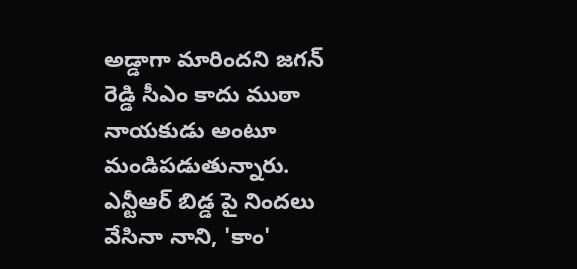అడ్డాగా మారిందని జగన్ రెడ్డి సీఎం కాదు ముఠా నాయకుడు అంటూ మండిపడుతున్నారు. ఎన్టీఆర్ బిడ్డ పై నిందలు వేసినా నాని, 'కాం'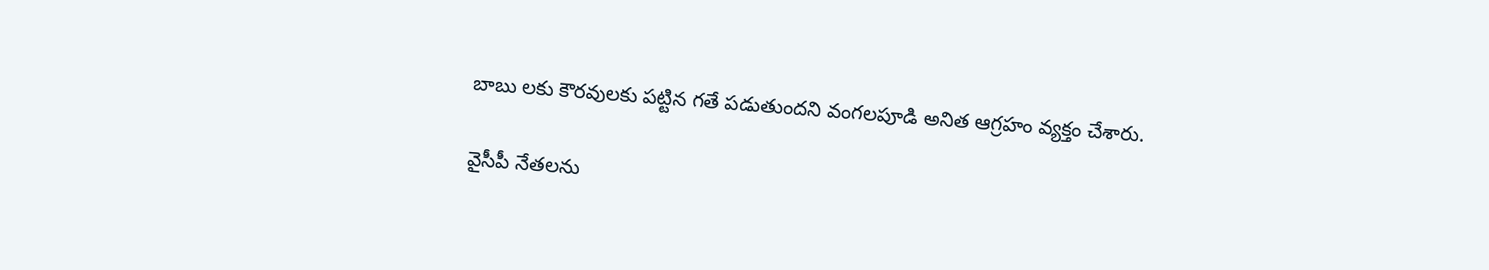బాబు లకు కౌరవులకు పట్టిన గతే పడుతుందని వంగలపూడి అనిత ఆగ్రహం వ్యక్తం చేశారు.

వైసీపీ నేతలను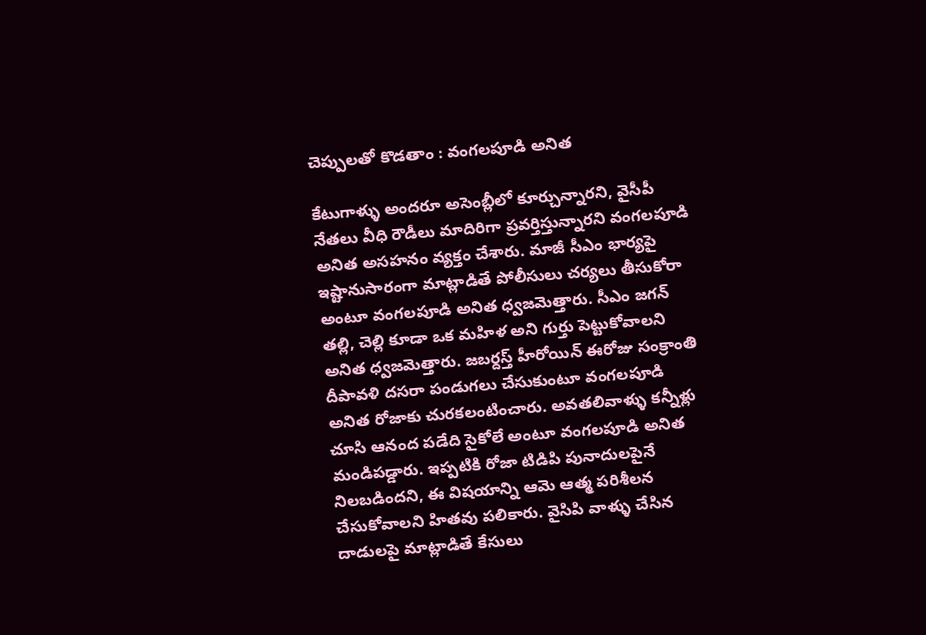చెప్పులతో కొడతాం : వంగలపూడి అనిత

కేటుగాళ్ళు అందరూ అసెంబ్లీలో కూర్చున్నారని, వైసీపీ నేతలు వీధి రౌడీలు మాదిరిగా ప్రవర్తిస్తున్నారని వంగలపూడి అనిత అసహనం వ్యక్తం చేశారు. మాజీ సీఎం భార్యపై ఇష్టానుసారంగా మాట్లాడితే పోలీసులు చర్యలు తీసుకోరా అంటూ వంగలపూడి అనిత ధ్వజమెత్తారు. సీఎం జగన్ తల్లి, చెల్లి కూడా ఒక మహిళ అని గుర్తు పెట్టుకోవాలని అనిత ధ్వజమెత్తారు. జబర్దస్త్ హీరోయిన్ ఈరోజు సంక్రాంతి దీపావళి దసరా పండుగలు చేసుకుంటూ వంగలపూడి అనిత రోజాకు చురకలంటించారు. అవతలివాళ్ళు కన్నీళ్లు చూసి ఆనంద పడేది సైకోలే అంటూ వంగలపూడి అనిత మండిపడ్డారు. ఇప్పటికి రోజా టిడిపి పునాదులపైనే నిలబడిందని, ఈ విషయాన్ని ఆమె ఆత్మ పరిశీలన చేసుకోవాలని హితవు పలికారు. వైసిపి వాళ్ళు చేసిన దాడులపై మాట్లాడితే కేసులు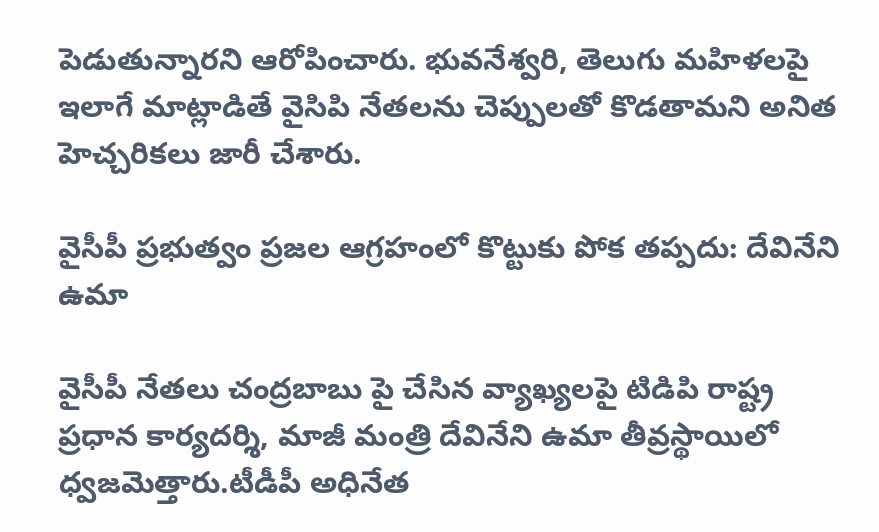పెడుతున్నారని ఆరోపించారు. భువనేశ్వరి, తెలుగు మహిళలపై ఇలాగే మాట్లాడితే వైసిపి నేతలను చెప్పులతో కొడతామని అనిత హెచ్చరికలు జారీ చేశారు.

వైసీపీ ప్రభుత్వం ప్రజల ఆగ్రహంలో కొట్టుకు పోక తప్పదు: దేవినేని ఉమా

వైసీపీ నేతలు చంద్రబాబు పై చేసిన వ్యాఖ్యలపై టిడిపి రాష్ట్ర ప్రధాన కార్యదర్శి, మాజీ మంత్రి దేవినేని ఉమా తీవ్రస్థాయిలో ధ్వజమెత్తారు.టీడీపీ అధినేత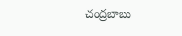చంద్రబాబు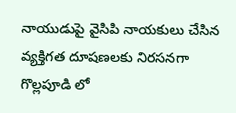నాయుడుపై వైసిపి నాయకులు చేసిన వ్యక్తిగత దూషణలకు నిరసనగా గొల్లపూడి లో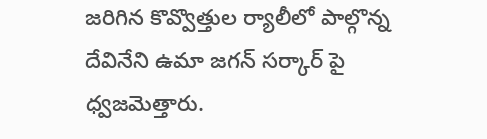జరిగిన కొవ్వొత్తుల ర్యాలీలో పాల్గొన్న దేవినేని ఉమా జగన్ సర్కార్ పై ధ్వజమెత్తారు.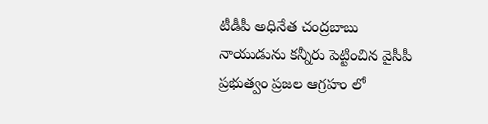టీడీపీ అధినేత చంద్రబాబు నాయుడును కన్నీరు పెట్టించిన వైసీపీ ప్రభుత్వం ప్రజల ఆగ్రహం లో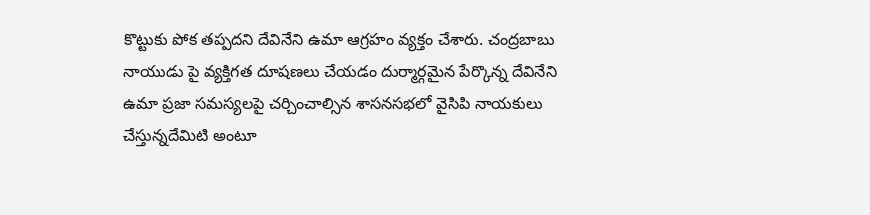కొట్టుకు పోక తప్పదని దేవినేని ఉమా ఆగ్రహం వ్యక్తం చేశారు. చంద్రబాబు నాయుడు పై వ్యక్తిగత దూషణలు చేయడం దుర్మార్గమైన పేర్కొన్న దేవినేని ఉమా ప్రజా సమస్యలపై చర్చించాల్సిన శాసనసభలో వైసిపి నాయకులు చేస్తున్నదేమిటి అంటూ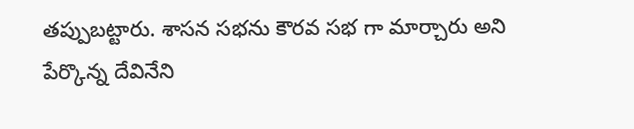తప్పుబట్టారు. శాసన సభను కౌరవ సభ గా మార్చారు అని పేర్కొన్న దేవినేని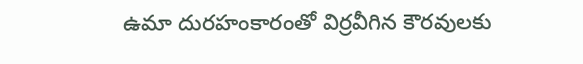ఉమా దురహంకారంతో విర్రవీగిన కౌరవులకు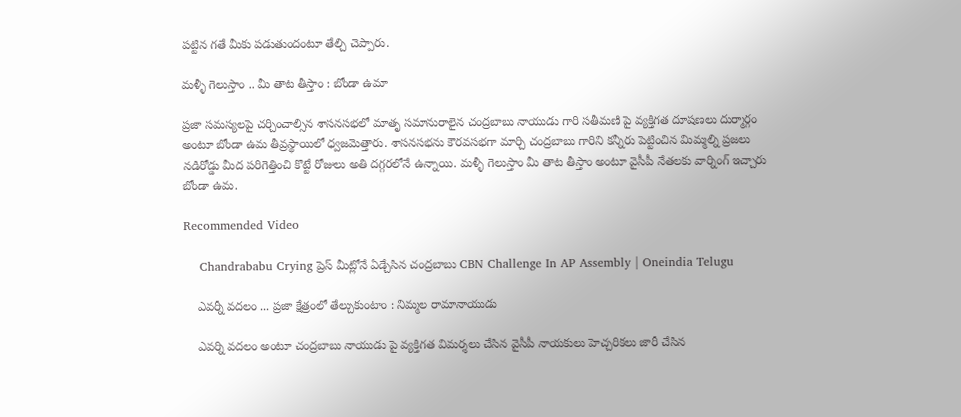పట్టిన గతే మీకు పడుతుందంటూ తేల్చి చెప్పారు.

మళ్ళీ గెలుస్తాం .. మీ తాట తీస్తాం : బోండా ఉమా

ప్రజా సమస్యలపై చర్చించాల్సిన శాసనసభలో మాతృ సమానురాలైన చంద్రబాబు నాయుడు గారి సతీమణి పై వ్యక్తిగత దూషణలు దుర్మార్గం అంటూ బోండా ఉమ తీవ్రస్థాయిలో ధ్వజమెత్తారు. శాసనసభను కౌరవసభగా మార్చి చంద్రబాబు గారిని కన్నీరు పెట్టించిన మిమ్మల్ని ప్రజలు నడిరోడ్డు మీద పరిగెత్తించి కొట్టే రోజులు అతి దగ్గరలోనే ఉన్నాయి. మళ్ళీ గెలుస్తాం మీ తాట తీస్తాం అంటూ వైసీపీ నేతలకు వార్నింగ్ ఇచ్చారు బోండా ఉమ.

Recommended Video

    Chandrababu Crying ప్రెస్ మీట్లోనే ఏడ్చేసిన చంద్రబాబు CBN Challenge In AP Assembly | Oneindia Telugu

    ఎవర్నీ వదలం ... ప్రజా క్షేత్రంలో తేల్చుకుంటాం : నిమ్మల రామానాయుడు

    ఎవర్ని వదలం అంటూ చంద్రబాబు నాయుడు పై వ్యక్తిగత విమర్శలు చేసిన వైసీపీ నాయకులు హెచ్చరికలు జారీ చేసిన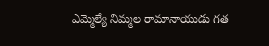ఎమ్మెల్యే నిమ్మల రామానాయుడు గత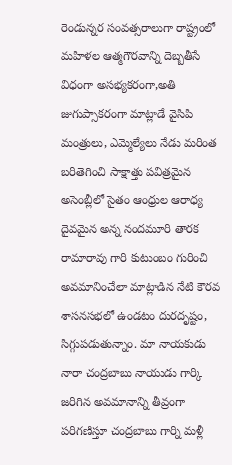రెండున్నర సంవత్సరాలుగా రాష్ట్రంలో మహిళల ఆత్మగౌరవాన్ని దెబ్బతీసే విధంగా అసభ్యకరంగా,అతి జుగుప్సాకరంగా మాట్లాడే వైసిపి మంత్రులు, ఎమ్మెల్యేలు నేడు మరింత బరితెగించి సాక్షాత్తు పవిత్రమైన అసెంబ్లీలో సైతం ఆంధ్రుల ఆరాధ్య దైవమైన అన్న నందమూరి తారక రామారావు గారి కుటుంబం గురించి అవమానించేలా మాట్లాడిన నేటి కౌరవ శాసనసభలో ఉండటం దురదృష్టం, సిగ్గుపడుతున్నాం. మా నాయకుడు నారా చంద్రబాబు నాయుడు గార్కి జరిగిన అవమానాన్ని తీవ్రంగా పరిగణిస్తూ చంద్రబాబు గార్ని మళ్లీ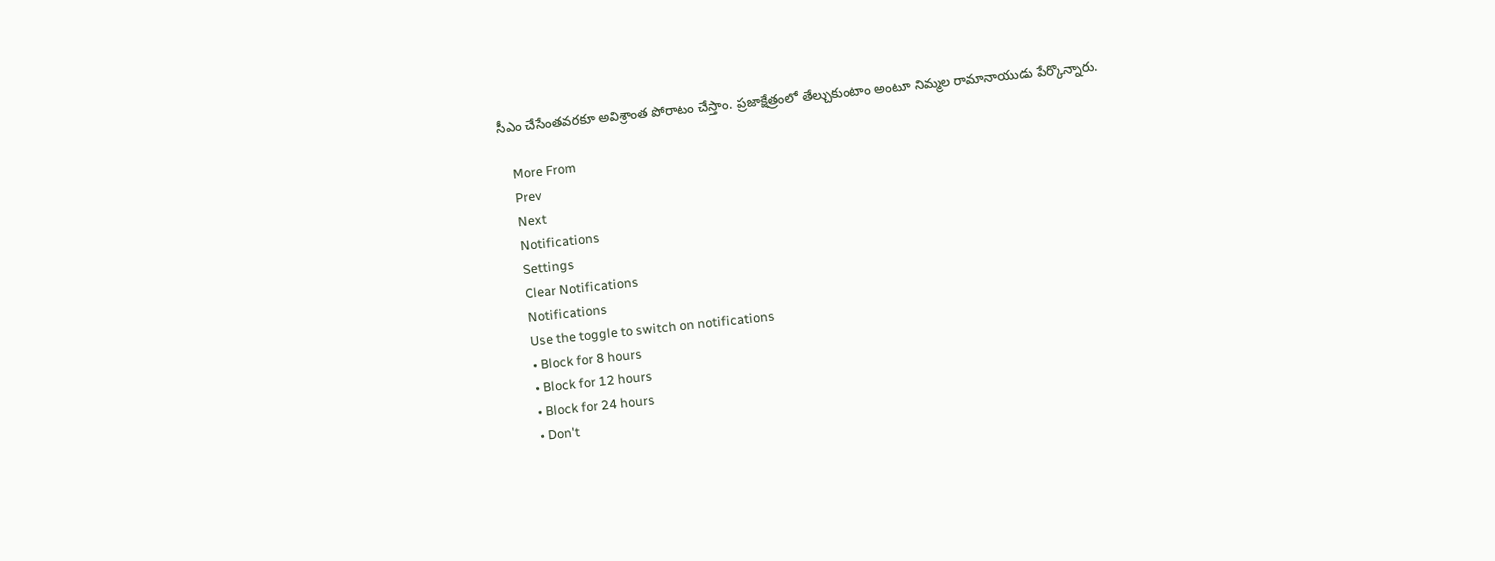సీఎం చేసేంతవరకూ అవిశ్రాంత పోరాటం చేస్తాం. ప్రజాక్షేత్రంలో తేల్చుకుంటాం అంటూ నిమ్మల రామానాయుడు పేర్కొన్నారు.

    More From
    Prev
    Next
    Notifications
    Settings
    Clear Notifications
    Notifications
    Use the toggle to switch on notifications
    • Block for 8 hours
    • Block for 12 hours
    • Block for 24 hours
    • Don't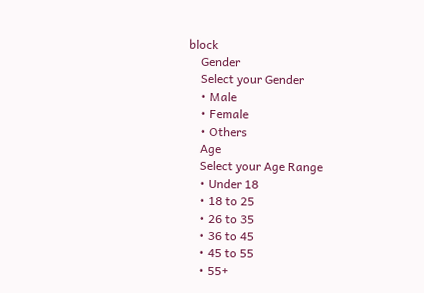block
    Gender
    Select your Gender
    • Male
    • Female
    • Others
    Age
    Select your Age Range
    • Under 18
    • 18 to 25
    • 26 to 35
    • 36 to 45
    • 45 to 55
    • 55+